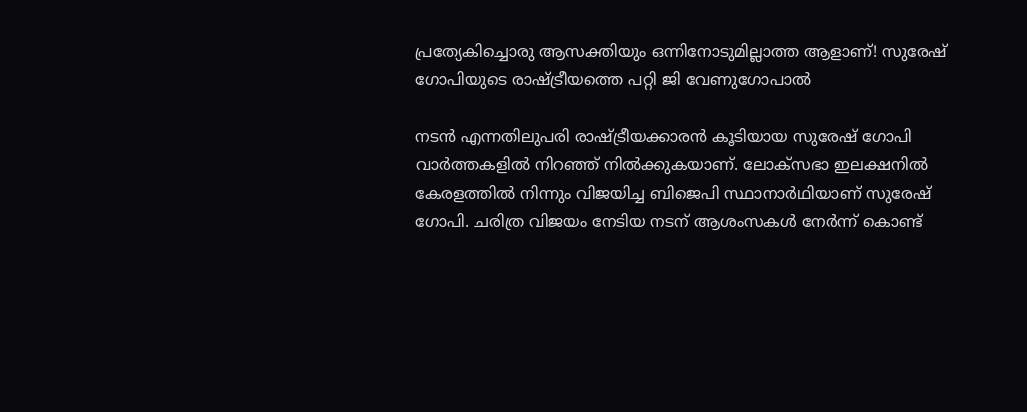പ്രത്യേകിച്ചൊരു ആസക്തിയും ഒന്നിനോടുമില്ലാത്ത ആളാണ്! സുരേഷ് ഗോപിയുടെ രാഷ്ട്രീയത്തെ പറ്റി ജി വേണുഗോപാല്‍

നടന്‍ എന്നതിലുപരി രാഷ്ട്രീയക്കാരന്‍ കൂടിയായ സുരേഷ് ഗോപി വാര്‍ത്തകളില്‍ നിറഞ്ഞ് നില്‍ക്കുകയാണ്. ലോക്‌സഭാ ഇലക്ഷനില്‍ കേരളത്തില്‍ നിന്നും വിജയിച്ച ബിജെപി സ്ഥാനാര്‍ഥിയാണ് സുരേഷ് ഗോപി. ചരിത്ര വിജയം നേടിയ നടന് ആശംസകള്‍ നേര്‍ന്ന് കൊണ്ട്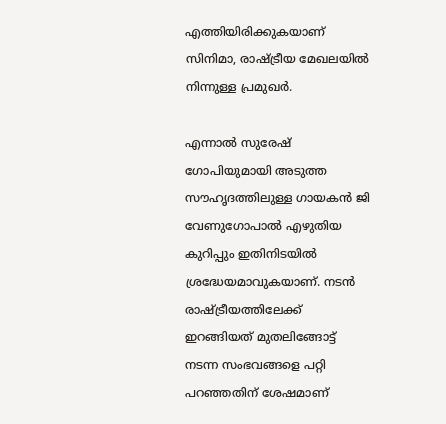എത്തിയിരിക്കുകയാണ് സിനിമാ, രാഷ്ട്രീയ മേഖലയില്‍ നിന്നുള്ള പ്രമുഖര്‍.

എന്നാല്‍ സുരേഷ് ഗോപിയുമായി അടുത്ത സൗഹൃദത്തിലുള്ള ഗായകന്‍ ജി വേണുഗോപാല്‍ എഴുതിയ കുറിപ്പും ഇതിനിടയില്‍ ശ്രദ്ധേയമാവുകയാണ്. നടന്‍ രാഷ്ട്രീയത്തിലേക്ക് ഇറങ്ങിയത് മുതലിങ്ങോട്ട് നടന്ന സംഭവങ്ങളെ പറ്റി പറഞ്ഞതിന് ശേഷമാണ്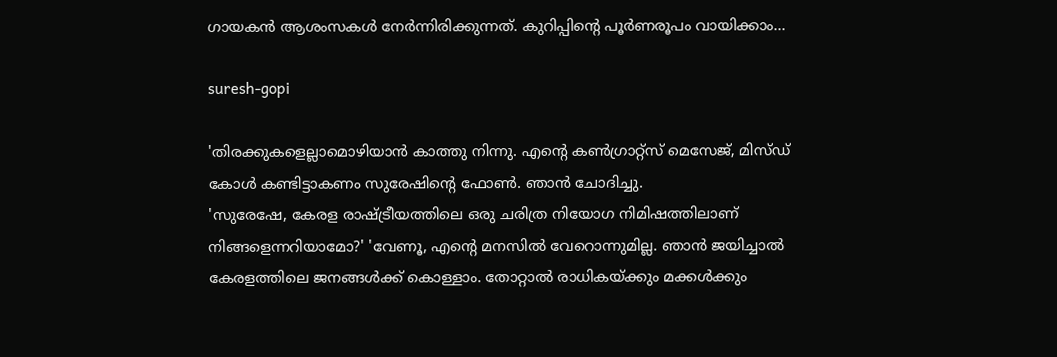ഗായകന്‍ ആശംസകള്‍ നേര്‍ന്നിരിക്കുന്നത്. കുറിപ്പിന്റെ പൂര്‍ണരൂപം വായിക്കാം...

suresh-gopi

'തിരക്കുകളെല്ലാമൊഴിയാന്‍ കാത്തു നിന്നു. എന്റെ കണ്‍ഗ്രാറ്റ്‌സ് മെസേജ്, മിസ്ഡ് കോള്‍ കണ്ടിട്ടാകണം സുരേഷിന്റെ ഫോണ്‍. ഞാന്‍ ചോദിച്ചു.
'സുരേഷേ, കേരള രാഷ്ട്രീയത്തിലെ ഒരു ചരിത്ര നിയോഗ നിമിഷത്തിലാണ് നിങ്ങളെന്നറിയാമോ?' 'വേണൂ, എന്റെ മനസില്‍ വേറൊന്നുമില്ല. ഞാന്‍ ജയിച്ചാല്‍ കേരളത്തിലെ ജനങ്ങള്‍ക്ക് കൊള്ളാം. തോറ്റാല്‍ രാധികയ്ക്കും മക്കള്‍ക്കും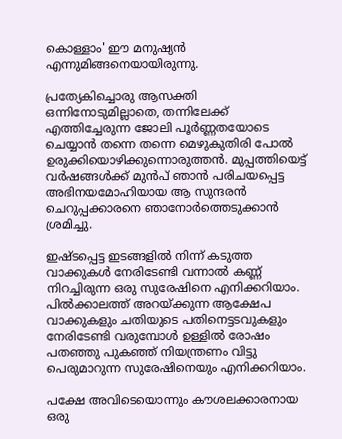കൊള്ളാം' ഈ മനുഷ്യന്‍ എന്നുമിങ്ങനെയായിരുന്നു.

പ്രത്യേകിച്ചൊരു ആസക്തി ഒന്നിനോടുമില്ലാതെ, തന്നിലേക്ക് എത്തിച്ചേരുന്ന ജോലി പൂര്‍ണ്ണതയോടെ ചെയ്യാന്‍ തന്നെ തന്നെ മെഴുകുതിരി പോല്‍ ഉരുക്കിയൊഴിക്കുന്നൊരുത്തന്‍. മുപ്പത്തിയെട്ട് വര്‍ഷങ്ങള്‍ക്ക് മുന്‍പ് ഞാന്‍ പരിചയപ്പെട്ട അഭിനയമോഹിയായ ആ സുന്ദരന്‍ ചെറുപ്പക്കാരനെ ഞാനോര്‍ത്തെടുക്കാന്‍ ശ്രമിച്ചു.

ഇഷ്ടപ്പെട്ട ഇടങ്ങളില്‍ നിന്ന് കടുത്ത വാക്കുകള്‍ നേരിടേണ്ടി വന്നാല്‍ കണ്ണ് നിറച്ചിരുന്ന ഒരു സുരേഷിനെ എനിക്കറിയാം. പില്‍ക്കാലത്ത് അറയ്ക്കുന്ന ആക്ഷേപ വാക്കുകളും ചതിയുടെ പതിനെട്ടടവുകളും നേരിടേണ്ടി വരുമ്പോള്‍ ഉള്ളില്‍ രോഷം പതഞ്ഞു പുകഞ്ഞ് നിയന്ത്രണം വിട്ടു പെരുമാറുന്ന സുരേഷിനെയും എനിക്കറിയാം.

പക്ഷേ അവിടെയൊന്നും കൗശലക്കാരനായ ഒരു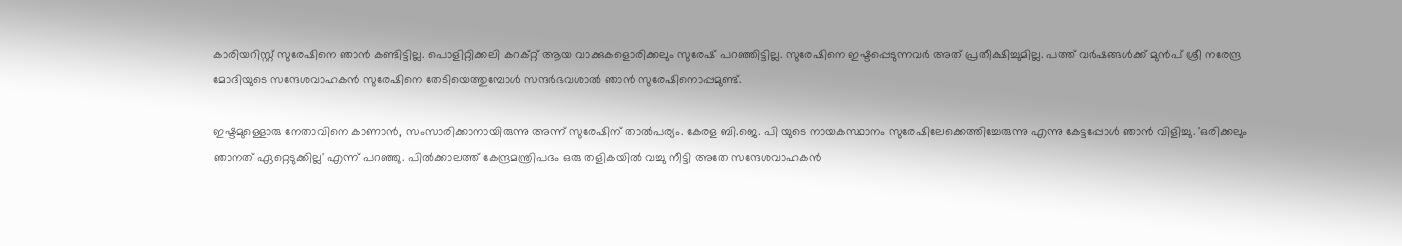കാരിയറിസ്റ്റ് സുരേഷിനെ ഞാന്‍ കണ്ടിട്ടില്ല. പൊളിറ്റിക്കലി കറക്റ്റ് ആയ വാക്കുകളൊരിക്കലും സുരേഷ് പറഞ്ഞിട്ടില്ല. സുരേഷിനെ ഇഷ്ടപ്പെടുന്നവര്‍ അത് പ്രതീക്ഷിച്ചുമില്ല. പത്ത് വര്‍ഷങ്ങള്‍ക്ക് മുന്‍പ് ശ്രീ നരേന്ദ്ര മോദിയുടെ സന്ദേശവാഹകന്‍ സുരേഷിനെ തേടിയെത്തുമ്പോള്‍ സന്ദര്‍ഭവശാല്‍ ഞാന്‍ സുരേഷിനൊപ്പമുണ്ട്.

ഇഷ്ടമുള്ളൊരു നേതാവിനെ കാണാന്‍, സംസാരിക്കാനായിരുന്നു അന്ന് സുരേഷിന് താല്‍പര്യം. കേരള ബി.ജെ. പി യുടെ നായകസ്ഥാനം സുരേഷിലേക്കെത്തിച്ചേരുന്നു എന്നു കേട്ടപ്പോള്‍ ഞാന്‍ വിളിച്ചു. 'ഒരിക്കലും ഞാനത് ഏറ്റെടുക്കില്ല' എന്ന് പറഞ്ഞു. പില്‍ക്കാലത്ത് കേന്ദ്രമന്ത്രിപദം ഒരു തളികയില്‍ വച്ചു നീട്ടി അതേ സന്ദേശവാഹകന്‍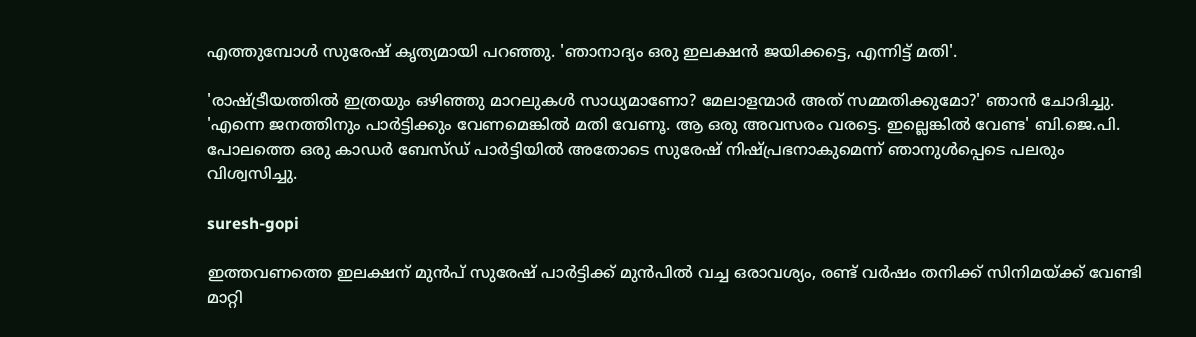എത്തുമ്പോള്‍ സുരേഷ് കൃത്യമായി പറഞ്ഞു. 'ഞാനാദ്യം ഒരു ഇലക്ഷന്‍ ജയിക്കട്ടെ, എന്നിട്ട് മതി'.

'രാഷ്ട്രീയത്തില്‍ ഇത്രയും ഒഴിഞ്ഞു മാറലുകള്‍ സാധ്യമാണോ? മേലാളന്മാര്‍ അത് സമ്മതിക്കുമോ?' ഞാന്‍ ചോദിച്ചു. 'എന്നെ ജനത്തിനും പാര്‍ട്ടിക്കും വേണമെങ്കില്‍ മതി വേണൂ. ആ ഒരു അവസരം വരട്ടെ. ഇല്ലെങ്കില്‍ വേണ്ട' ബി.ജെ.പി. പോലത്തെ ഒരു കാഡര്‍ ബേസ്ഡ് പാര്‍ട്ടിയില്‍ അതോടെ സുരേഷ് നിഷ്പ്രഭനാകുമെന്ന് ഞാനുള്‍പ്പെടെ പലരും വിശ്വസിച്ചു.

suresh-gopi

ഇത്തവണത്തെ ഇലക്ഷന് മുന്‍പ് സുരേഷ് പാര്‍ട്ടിക്ക് മുന്‍പില്‍ വച്ച ഒരാവശ്യം, രണ്ട് വര്‍ഷം തനിക്ക് സിനിമയ്ക്ക് വേണ്ടി മാറ്റി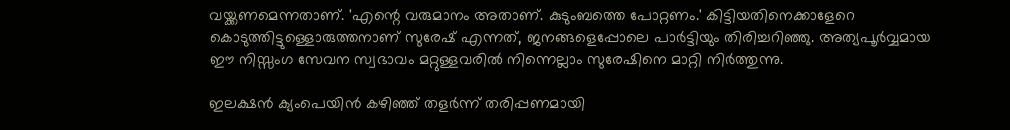വയ്ക്കണമെന്നതാണ്. 'എന്റെ വരുമാനം അതാണ്. കുടുംബത്തെ പോറ്റണം.' കിട്ടിയതിനെക്കാളേറെ കൊടുത്തിട്ടുള്ളൊരുത്തനാണ് സുരേഷ് എന്നത്, ജനങ്ങളെപ്പോലെ പാര്‍ട്ടിയും തിരിച്ചറിഞ്ഞു. അത്യപൂര്‍വ്വമായ ഈ നിസ്സംഗ സേവന സ്വഭാവം മറ്റുള്ളവരില്‍ നിന്നെല്ലാം സുരേഷിനെ മാറ്റി നിര്‍ത്തുന്നു.

ഇലക്ഷന്‍ ക്യംപെയിന്‍ കഴിഞ്ഞ് തളര്‍ന്ന് തരിപ്പണമായി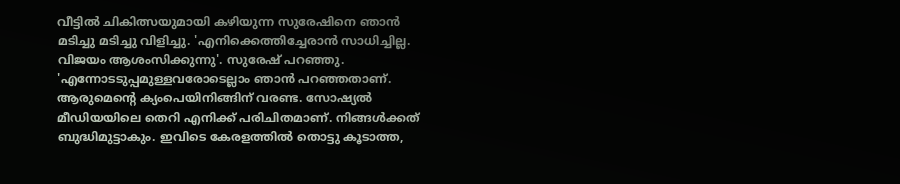വീട്ടില്‍ ചികിത്സയുമായി കഴിയുന്ന സുരേഷിനെ ഞാന്‍ മടിച്ചു മടിച്ചു വിളിച്ചു. 'എനിക്കെത്തിച്ചേരാന്‍ സാധിച്ചില്ല. വിജയം ആശംസിക്കുന്നു'. സുരേഷ് പറഞ്ഞു. 'എന്നോടടുപ്പമുള്ളവരോടെല്ലാം ഞാന്‍ പറഞ്ഞതാണ്. ആരുമെന്റെ ക്യംപെയിനിങ്ങിന് വരണ്ട. സോഷ്യല്‍ മീഡിയയിലെ തെറി എനിക്ക് പരിചിതമാണ്. നിങ്ങള്‍ക്കത് ബുദ്ധിമുട്ടാകും. ഇവിടെ കേരളത്തില്‍ തൊട്ടു കൂടാത്ത,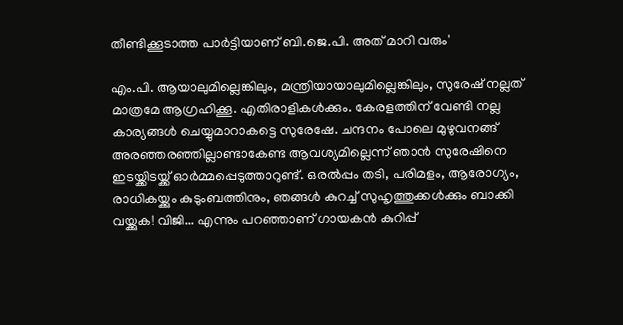തീണ്ടിക്കൂടാത്ത പാര്‍ട്ടിയാണ് ബി.ജെ.പി. അത് മാറി വരും'

എം.പി. ആയാലുമില്ലെങ്കിലും, മന്ത്രിയായാലുമില്ലെങ്കിലും, സുരേഷ് നല്ലത് മാത്രമേ ആഗ്രഹിക്കൂ. എതിരാളികള്‍ക്കും. കേരളത്തിന് വേണ്ടി നല്ല കാര്യങ്ങള്‍ ചെയ്യുമാറാകട്ടെ സുരേഷേ. ചന്ദനം പോലെ മുഴുവനങ്ങ് അരഞ്ഞരഞ്ഞില്ലാണ്ടാകേണ്ട ആവശ്യമില്ലെന്ന് ഞാന്‍ സുരേഷിനെ ഇടയ്ക്കിടയ്ക്ക് ഓര്‍മ്മപ്പെടുത്താറുണ്ട്. ഒരല്‍പ്പം തടി, പരിമളം, ആരോഗ്യം, രാധികയ്ക്കും കുടുംബത്തിനും, ഞങ്ങള്‍ കുറച്ച് സുഹൃത്തുക്കള്‍ക്കും ബാക്കി വയ്ക്കുക! വിജി... എന്നും പറഞ്ഞാണ് ഗായകന്‍ കുറിപ്പ്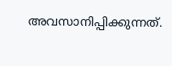അവസാനിപ്പിക്കുന്നത്.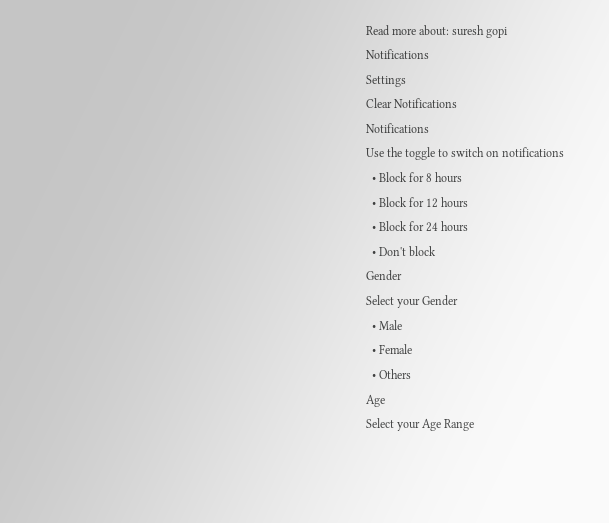Read more about: suresh gopi
Notifications
Settings
Clear Notifications
Notifications
Use the toggle to switch on notifications
  • Block for 8 hours
  • Block for 12 hours
  • Block for 24 hours
  • Don't block
Gender
Select your Gender
  • Male
  • Female
  • Others
Age
Select your Age Range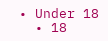• Under 18
  • 18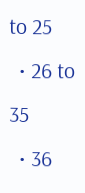to 25
  • 26 to 35
  • 36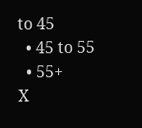to 45
  • 45 to 55
  • 55+
X